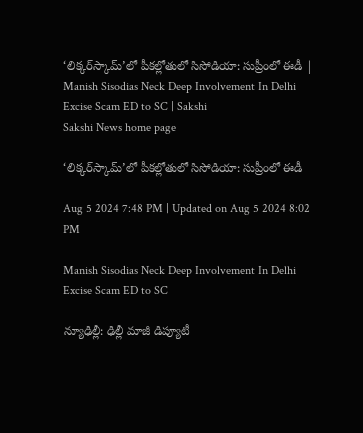‘లిక్కర్‌స్కామ్‌’లో పీకల్లోతులో సిసోడియా: సుప్రీంలో ఈడీ | Manish Sisodias Neck Deep Involvement In Delhi Excise Scam ED to SC | Sakshi
Sakshi News home page

‘లిక్కర్‌స్కామ్‌’లో పీకల్లోతులో సిసోడియా: సుప్రీంలో ఈడీ

Aug 5 2024 7:48 PM | Updated on Aug 5 2024 8:02 PM

Manish Sisodias Neck Deep Involvement In Delhi Excise Scam ED to SC

న్యూఢిల్లీ: ఢిల్లీ మాజీ డిప్యూటీ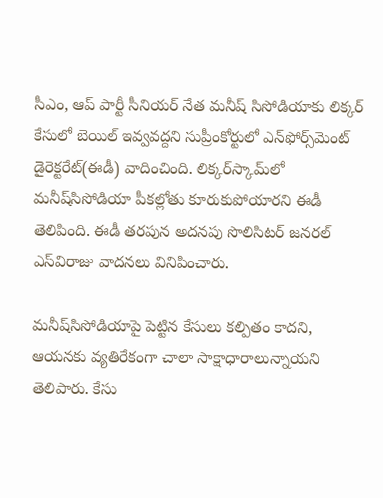సీఎం, ఆప్‌ పార్టీ సీనియర్‌ నేత మనీష్‌ సిసోడియాకు లిక్కర్‌ కేసులో బెయిల్‌ ఇవ్వవద్దని సుప్రీంకోర్టులో ఎన్‌ఫోర్స్‌మెంట్‌ డైరెక్టరేట్‌(ఈడీ) వాదించింది. లిక్కర్‌స్కామ్‌లో మనీష్‌సిసోడియా పీకల్లోతు కూరుకుపోయారని ఈడీ తెలిపింది. ఈడీ తరపున అదనపు సొలిసిటర్‌ జనరల్‌ ఎస్‌విరాజు వాదనలు వినిపించారు.

మనీష్‌సిసోడియాపై పెట్టిన కేసులు కల్పితం కాదని, ఆయనకు వ్యతిరేకంగా చాలా సాక్షాధారాలున్నాయని తెలిపారు. కేసు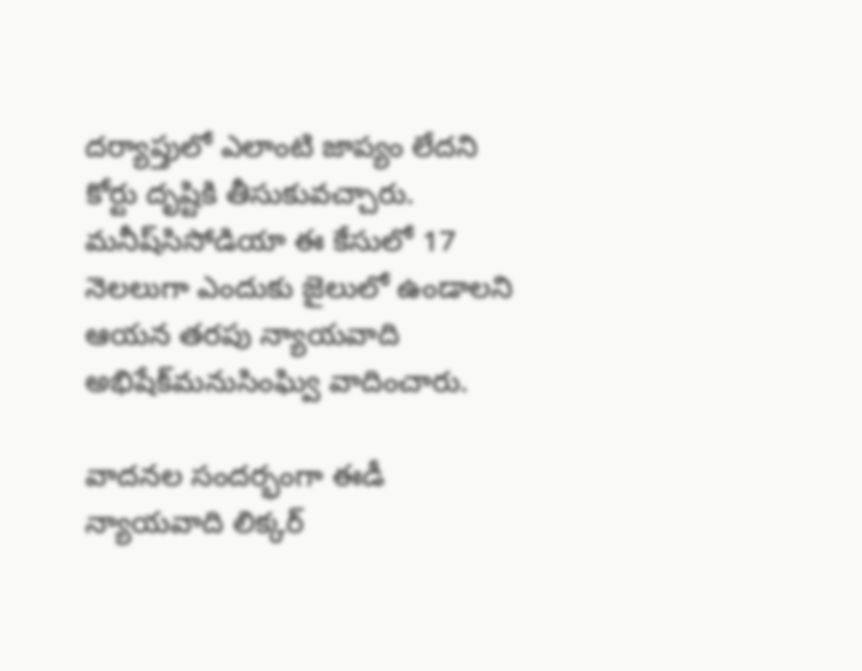దర్యాప్తులో ఎలాంటి జాప్యం లేదని కోర్టు దృష్టికి తీసుకువచ్చారు. మనీష్‌సిసోడియా ఈ కేసులో 17 నెలలుగా ఎందుకు జైలులో ఉండాలని ఆయన తరపు న్యాయవాది అభిషేక్‌మనుసింఘ్వి వాదించారు.

వాదనల సందర్భంగా ఈడీ న్యాయవాది లిక్కర్‌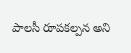పాలసీ రూపకల్పన అని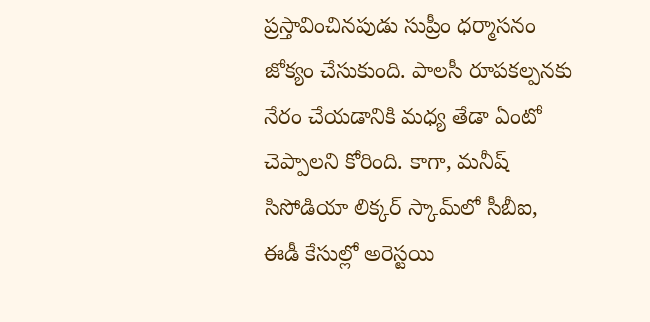ప్రస్తావించినపుడు సుప్రీం ధర్మాసనం జోక్యం చేసుకుంది. పాలసీ రూపకల్పనకు నేరం చేయడానికి మధ్య తేడా ఏంటో చెప్పాలని కోరింది. కాగా, మనీష్‌ సిసోడియా లిక్కర్‌ స్కామ్‌లో సీబీఐ, ఈడీ కేసుల్లో అరెస్టయి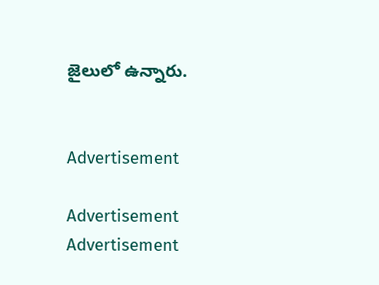జైలులో ఉన్నారు.


Advertisement

Advertisement
Advertisement